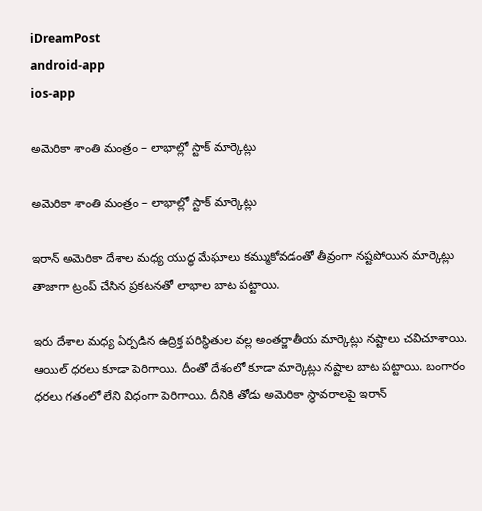iDreamPost
android-app
ios-app

అమెరికా శాంతి మంత్రం – లాభాల్లో స్టాక్ మార్కెట్లు

అమెరికా శాంతి మంత్రం – లాభాల్లో స్టాక్ మార్కెట్లు

ఇరాన్ అమెరికా దేశాల మధ్య యుద్ధ మేఘాలు కమ్ముకోవడంతో తీవ్రంగా నష్టపోయిన మార్కెట్లు తాజాగా ట్రంప్ చేసిన ప్రకటనతో లాభాల బాట పట్టాయి.

ఇరు దేశాల మధ్య ఏర్పడిన ఉద్రిక్త పరిస్థితుల వల్ల అంతర్జాతీయ మార్కెట్లు నష్టాలు చవిచూశాయి. ఆయిల్ ధరలు కూడా పెరిగాయి. దీంతో దేశంలో కూడా మార్కెట్లు నష్టాల బాట పట్టాయి. బంగారం ధరలు గతంలో లేని విధంగా పెరిగాయి. దీనికి తోడు అమెరికా స్థావరాలపై ఇరాన్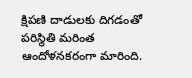క్షిపణి దాడులకు దిగడంతో పరిస్థితి మరింత ఆందోళనకరంగా మారింది.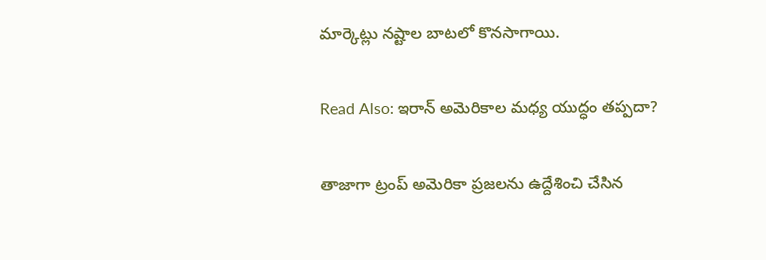మార్కెట్లు నష్టాల బాటలో కొనసాగాయి.

Read Also: ఇరాన్ అమెరికాల మధ్య యుద్ధం తప్పదా?

తాజాగా ట్రంప్ అమెరికా ప్రజలను ఉద్దేశించి చేసిన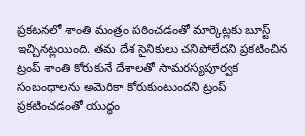ప్రకటనలో శాంతి మంత్రం పఠించడంతో మార్కెట్లకు బూస్ట్ ఇచ్చినట్లయింది. తమ దేశ సైనికులు చనిపోలేదని ప్రకటించిన ట్రంప్ శాంతి కోరుకునే దేశాలతో సామరస్యపూర్వక సంబంధాలను అమెరికా కోరుకుంటుందని ట్రంప్ ప్రకటించడంతో యుద్ధం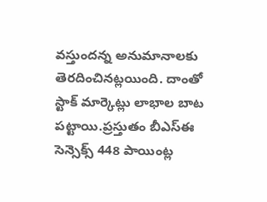వస్తుందన్న అనుమానాలకు తెరదించినట్లయింది. దాంతో స్టాక్ మార్కెట్లు లాభాల బాట పట్టాయి.ప్రస్తుతం బీఎస్‌ఈ సెన్సెక్స్‌ 448 పాయింట్ల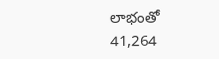లాభంతో 41,264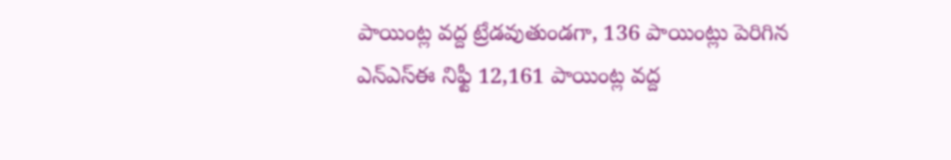పాయింట్ల వద్ద ట్రేడవుతుండగా, 136 పాయింట్లు పెరిగిన ఎన్‌ఎస్‌ఈ నిఫ్టీ 12,161 పాయింట్ల వద్ద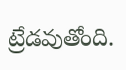ట్రేడవుతోంది.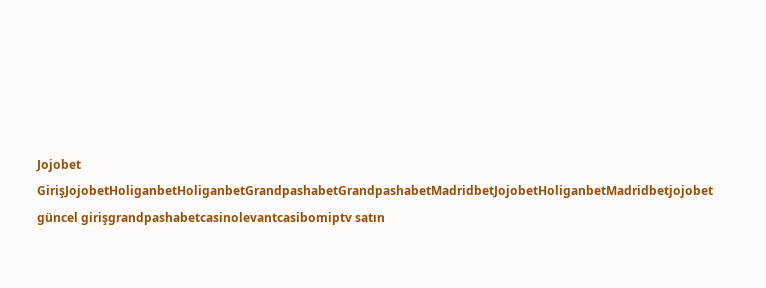Jojobet GirişJojobetHoliganbetHoliganbetGrandpashabetGrandpashabetMadridbetJojobetHoliganbetMadridbetjojobet güncel girişgrandpashabetcasinolevantcasibomiptv satın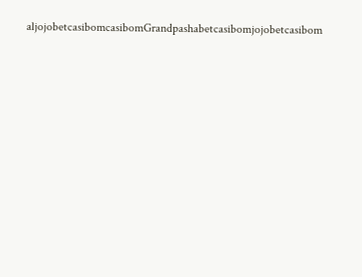aljojobetcasibomcasibomGrandpashabetcasibomjojobetcasibom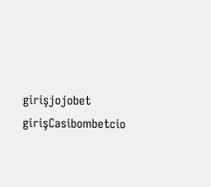girişjojobet girişCasibombetcio